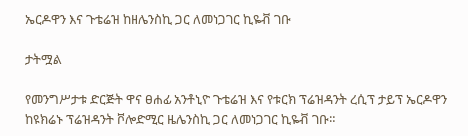ኤርዶዋን እና ጉቴሬዝ ከዘሌንስኪ ጋር ለመነጋገር ኪዬቭ ገቡ

ታትሟል

የመንግሥታቱ ድርጅት ዋና ፀሐፊ አንቶኒዮ ጉቴሬዝ እና የቱርክ ፕሬዝዳንት ረሲፕ ታይፕ ኤርዶዋን ከዩክሬኑ ፕሬዝዳንት ቮሎድሚር ዜሌንስኪ ጋር ለመነጋገር ኪዬቭ ገቡ።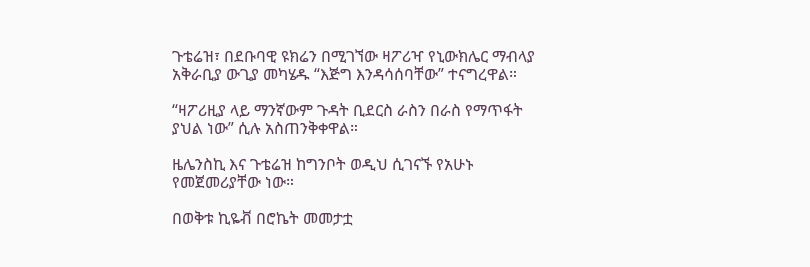ጉቴሬዝ፣ በደቡባዊ ዩክሬን በሚገኘው ዛፖሪዣ የኒውክሌር ማብላያ አቅራቢያ ውጊያ መካሄዱ “እጅግ እንዳሳሰባቸው” ተናግረዋል።

“ዛፖሪዚያ ላይ ማንኛውም ጉዳት ቢደርስ ራስን በራስ የማጥፋት ያህል ነው” ሲሉ አስጠንቅቀዋል።

ዜሌንስኪ እና ጉቴሬዝ ከግንቦት ወዲህ ሲገናኙ የአሁኑ የመጀመሪያቸው ነው።

በወቅቱ ኪዬቭ በሮኬት መመታቷ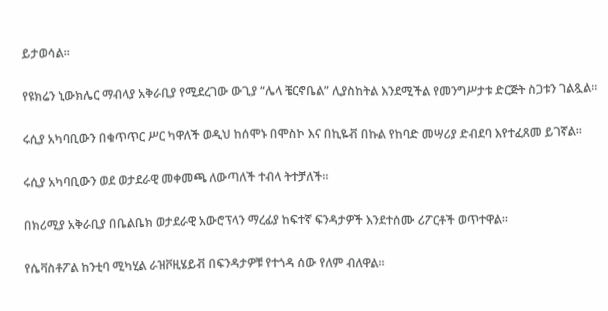ይታወሳል።

የዩክሬን ኒውክሌር ማብላያ አቅራቢያ የሚደረገው ውጊያ “ሌላ ቼርኖቤል” ሊያስከትል እንደሚችል የመንግሥታቱ ድርጅት ስጋቱን ገልጿል።

ሩሲያ አካባቢውን በቁጥጥር ሥር ካዋለች ወዲህ ከሰሞኑ በሞስኮ እና በኪዬቭ በኩል የከባድ መሣሪያ ድብደባ እየተፈጸመ ይገኛል።

ሩሲያ አካባቢውን ወደ ወታደራዊ መቀመጫ ለውጣለች ተብላ ትተቻለች።

በክሪሚያ አቅራቢያ በቤልቤክ ወታደራዊ አውሮፕላን ማረፊያ ከፍተኛ ፍንዳታዎች እንደተሰሙ ሪፖርቶች ወጥተዋል።

የሴቫስቶፖል ከንቲባ ሚካሂል ራዝቮዚሄይቭ በፍንዳታዎቹ የተጎዳ ሰው የለም ብለዋል።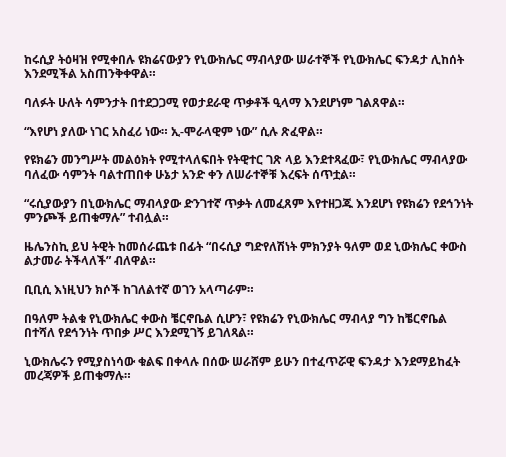ከሩሲያ ትዕዛዝ የሚቀበሉ ዩክሬናውያን የኒውክሌር ማብላያው ሠራተኞች የኒውክሌር ፍንዳታ ሊከሰት እንደሚችል አስጠንቅቀዋል።

ባለፉት ሁለት ሳምንታት በተደጋጋሚ የወታደራዊ ጥቃቶች ዒላማ እንደሆነም ገልጸዋል።

“እየሆነ ያለው ነገር አስፈሪ ነው። ኢ-ሞራላዊም ነው” ሲሉ ጽፈዋል።

የዩክሬን መንግሥት መልዕክት የሚተላለፍበት የትዊተር ገጽ ላይ እንደተጻፈው፣ የኒውክሌር ማብላያው ባለፈው ሳምንት ባልተጠበቀ ሁኔታ አንድ ቀን ለሠራተኞቹ እረፍት ሰጥቷል።

“ሩሲያውያን በኒውክሌር ማብላያው ድንገተኛ ጥቃት ለመፈጸም እየተዘጋጁ እንደሆነ የዩክሬን የደኅንነት ምንጮች ይጠቁማሉ” ተብሏል።

ዜሌንስኪ ይህ ትዊት ከመሰራጨቱ በፊት “በሩሲያ ግድየለሽነት ምክንያት ዓለም ወደ ኒውክሌር ቀውስ ልታመራ ትችላለች” ብለዋል።

ቢቢሲ እነዚህን ክሶች ከገለልተኛ ወገን አላጣራም።

በዓለም ትልቁ የኒውክሌር ቀውስ ቼርኖቤል ሲሆን፣ የዩክሬን የኒውክሌር ማብላያ ግን ከቼርኖቤል በተሻለ የደኅንነት ጥበቃ ሥር እንደሚገኝ ይገለጻል።

ኒውክሌሩን የሚያስነሳው ቁልፍ በቀላሉ በሰው ሠራሸም ይሁን በተፈጥሯዊ ፍንዳታ እንደማይከፈት መረጃዎች ይጠቁማሉ።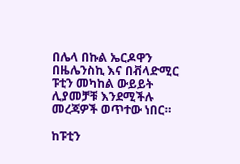በሌላ በኩል ኤርዶዋን በዜሌንስኪ እና በቭላድሚር ፑቲን መካከል ውይይት ሊያመቻቹ እንደሚችሉ መረጃዎች ወጥተው ነበር።

ከፑቲን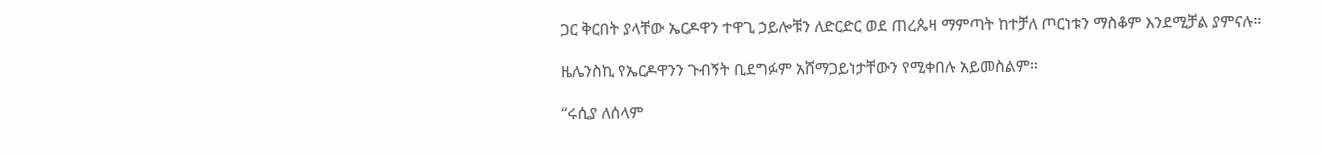ጋር ቅርበት ያላቸው ኤርዶዋን ተዋጊ ኃይሎቹን ለድርድር ወደ ጠረጴዛ ማምጣት ከተቻለ ጦርነቱን ማስቆም እንደሚቻል ያምናሉ።

ዜሌንስኪ የኤርዶዋንን ጉብኝት ቢደግፉም አሸማጋይነታቸውን የሚቀበሉ አይመስልም።

“ሩሲያ ለሰላም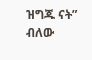ዝግጁ ናት” ብለው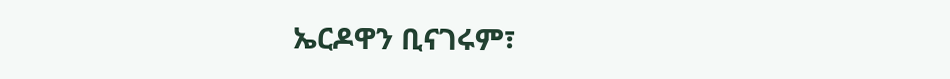ኤርዶዋን ቢናገሩም፣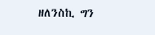ዘለንስኪ ግን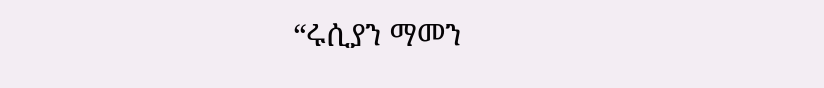“ሩሲያን ማመን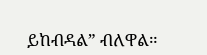ይከብዳል” ብለዋል።